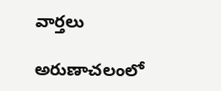వార్తలు

అరుణాచలంలో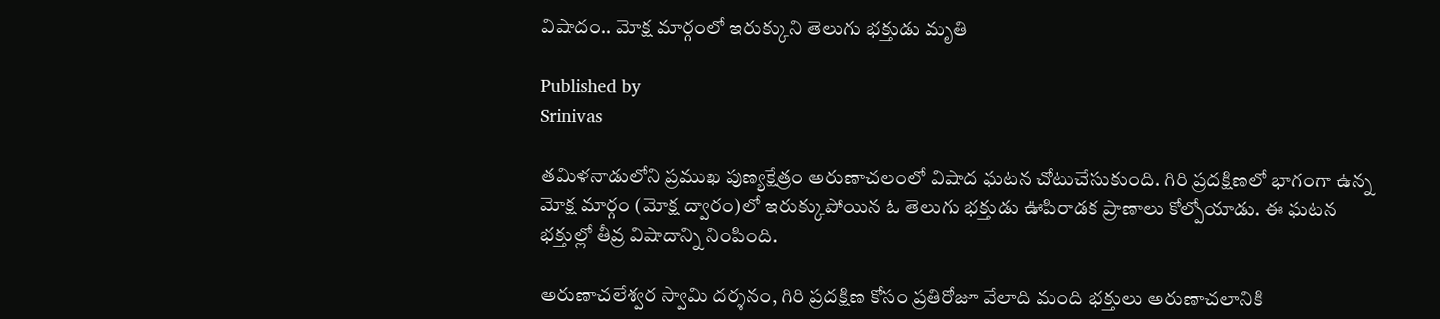విషాదం.. మోక్ష మార్గంలో ఇరుక్కుని తెలుగు భక్తుడు మృతి

Published by
Srinivas

తమిళనాడులోని ప్రముఖ పుణ్యక్షేత్రం అరుణాచలంలో విషాద ఘటన చోటుచేసుకుంది. గిరి ప్రదక్షిణలో భాగంగా ఉన్న మోక్ష మార్గం (మోక్ష ద్వారం)లో ఇరుక్కుపోయిన ఓ తెలుగు భక్తుడు ఊపిరాడక ప్రాణాలు కోల్పోయాడు. ఈ ఘటన భక్తుల్లో తీవ్ర విషాదాన్ని నింపింది.

అరుణాచలేశ్వర స్వామి దర్శనం, గిరి ప్రదక్షిణ కోసం ప్రతిరోజూ వేలాది మంది భక్తులు అరుణాచలానికి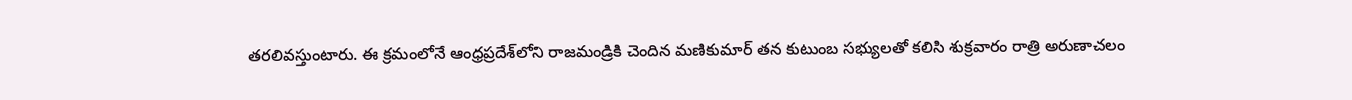తరలివస్తుంటారు. ఈ క్రమంలోనే ఆంధ్రప్రదేశ్‌లోని రాజమండ్రికి చెందిన మణికుమార్ తన కుటుంబ సభ్యులతో కలిసి శుక్రవారం రాత్రి అరుణాచలం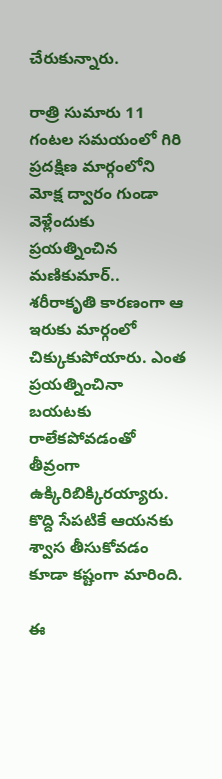చేరుకున్నారు.

రాత్రి సుమారు 11 గంటల సమయంలో గిరి ప్రదక్షిణ మార్గంలోని మోక్ష ద్వారం గుండా వెళ్లేందుకు ప్రయత్నించిన మణికుమార్.. శరీరాకృతి కారణంగా ఆ ఇరుకు మార్గంలో చిక్కుకుపోయారు. ఎంత ప్రయత్నించినా బయటకు రాలేకపోవడంతో తీవ్రంగా ఉక్కిరిబిక్కిరయ్యారు. కొద్ది సేపటికే ఆయనకు శ్వాస తీసుకోవడం కూడా కష్టంగా మారింది.

ఈ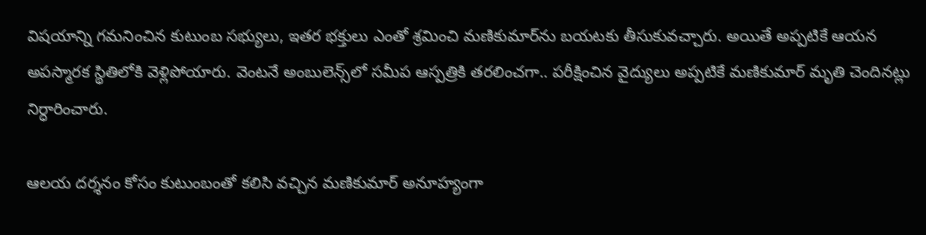విషయాన్ని గమనించిన కుటుంబ సభ్యులు, ఇతర భక్తులు ఎంతో శ్రమించి మణికుమార్‌ను బయటకు తీసుకువచ్చారు. అయితే అప్పటికే ఆయన అపస్మారక స్థితిలోకి వెళ్లిపోయారు. వెంటనే అంబులెన్స్‌లో సమీప ఆస్పత్రికి తరలించగా.. పరీక్షించిన వైద్యులు అప్పటికే మణికుమార్ మృతి చెందినట్లు నిర్ధారించారు.

ఆలయ దర్శనం కోసం కుటుంబంతో కలిసి వచ్చిన మణికుమార్ అనూహ్యంగా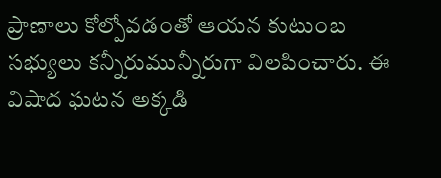ప్రాణాలు కోల్పోవడంతో ఆయన కుటుంబ సభ్యులు కన్నీరుమున్నీరుగా విలపించారు. ఈ విషాద ఘటన అక్కడి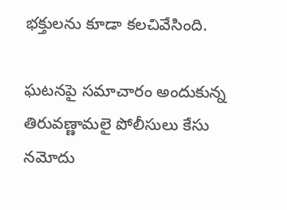భక్తులను కూడా కలచివేసింది.

ఘటనపై సమాచారం అందుకున్న తిరువణ్ణామలై పోలీసులు కేసు నమోదు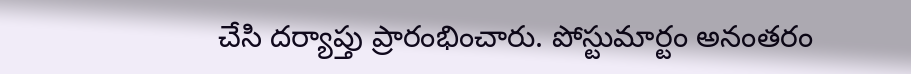చేసి దర్యాప్తు ప్రారంభించారు. పోస్టుమార్టం అనంతరం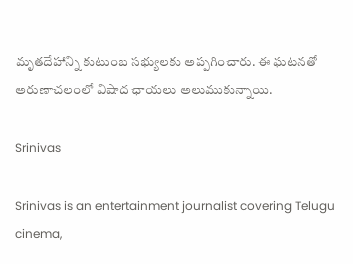మృతదేహాన్ని కుటుంబ సభ్యులకు అప్పగించారు. ఈ ఘటనతో అరుణాచలంలో విషాద ఛాయలు అలుముకున్నాయి.

Srinivas

Srinivas is an entertainment journalist covering Telugu cinema,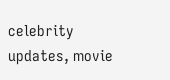celebrity updates, movie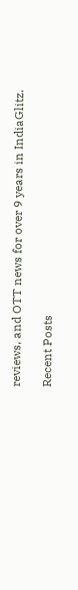reviews, and OTT news for over 9 years in IndiaGlitz.

Recent Posts